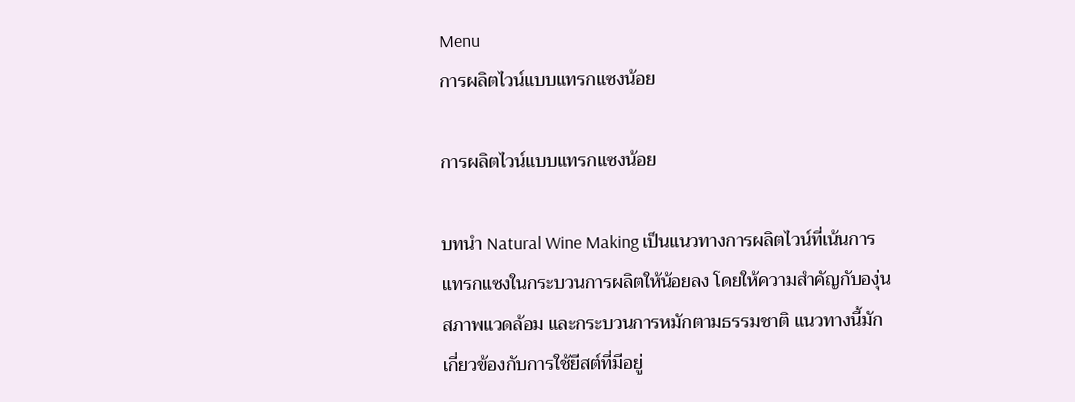Menu
การผลิตไวน์แบบแทรกแซงน้อย

การผลิตไวน์แบบแทรกแซงน้อย

บทนำ Natural Wine Making เป็นแนวทางการผลิตไวน์ที่เน้นการแทรกแซงในกระบวนการผลิตให้น้อยลง โดยให้ความสำคัญกับองุ่น สภาพแวดล้อม และกระบวนการหมักตามธรรมชาติ แนวทางนี้มักเกี่ยวข้องกับการใช้ยีสต์ที่มีอยู่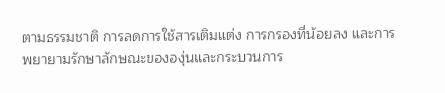ตามธรรมชาติ การลดการใช้สารเติมแต่ง การกรองที่น้อยลง และการพยายามรักษาลักษณะขององุ่นและกระบวนการ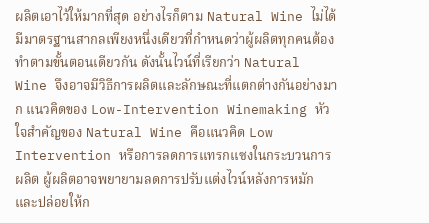ผลิตเอาไว้ให้มากที่สุด อย่างไรก็ตาม Natural Wine ไม่ได้มีมาตรฐานสากลเพียงหนึ่งเดียวที่กำหนดว่าผู้ผลิตทุกคนต้องทำตามขั้นตอนเดียวกัน ดังนั้นไวน์ที่เรียกว่า Natural Wine จึงอาจมีวิธีการผลิตและลักษณะที่แตกต่างกันอย่างมาก แนวคิดของ Low-Intervention Winemaking หัวใจสำคัญของ Natural Wine คือแนวคิด Low Intervention หรือการลดการแทรกแซงในกระบวนการผลิต ผู้ผลิตอาจพยายามลดการปรับแต่งไวน์หลังการหมัก และปล่อยให้ก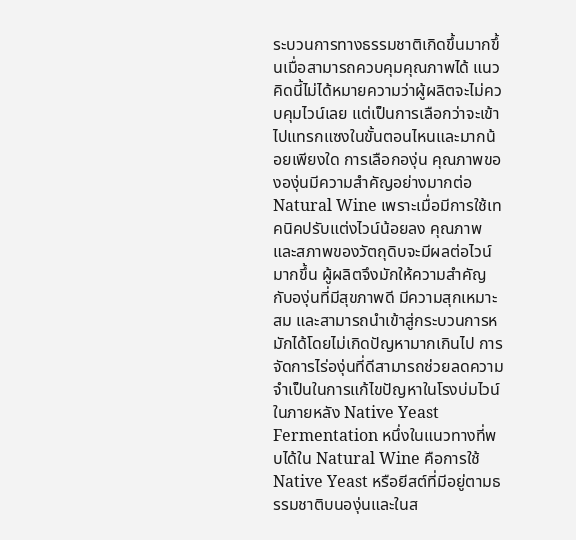ระบวนการทางธรรมชาติเกิดขึ้นมากขึ้นเมื่อสามารถควบคุมคุณภาพได้ แนวคิดนี้ไม่ได้หมายความว่าผู้ผลิตจะไม่ควบคุมไวน์เลย แต่เป็นการเลือกว่าจะเข้าไปแทรกแซงในขั้นตอนไหนและมากน้อยเพียงใด การเลือกองุ่น คุณภาพขององุ่นมีความสำคัญอย่างมากต่อ Natural Wine เพราะเมื่อมีการใช้เทคนิคปรับแต่งไวน์น้อยลง คุณภาพและสภาพของวัตถุดิบจะมีผลต่อไวน์มากขึ้น ผู้ผลิตจึงมักให้ความสำคัญกับองุ่นที่มีสุขภาพดี มีความสุกเหมาะสม และสามารถนำเข้าสู่กระบวนการหมักได้โดยไม่เกิดปัญหามากเกินไป การจัดการไร่องุ่นที่ดีสามารถช่วยลดความจำเป็นในการแก้ไขปัญหาในโรงบ่มไวน์ในภายหลัง Native Yeast Fermentation หนึ่งในแนวทางที่พบได้ใน Natural Wine คือการใช้ Native Yeast หรือยีสต์ที่มีอยู่ตามธรรมชาติบนองุ่นและในส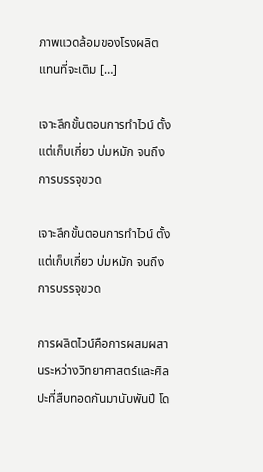ภาพแวดล้อมของโรงผลิต แทนที่จะเติม […]

เจาะลึกขั้นตอนการทำไวน์ ตั้งแต่เก็บเกี่ยว บ่มหมัก จนถึงการบรรจุขวด

เจาะลึกขั้นตอนการทำไวน์ ตั้งแต่เก็บเกี่ยว บ่มหมัก จนถึงการบรรจุขวด

การผลิตไวน์คือการผสมผสานระหว่างวิทยาศาสตร์และศิลปะที่สืบทอดกันมานับพันปี โด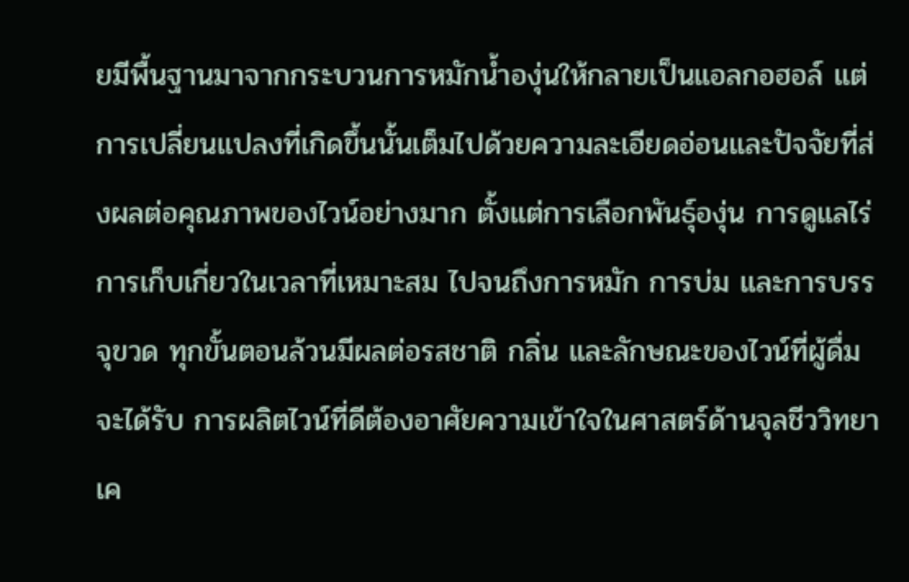ยมีพื้นฐานมาจากกระบวนการหมักน้ำองุ่นให้กลายเป็นแอลกอฮอล์ แต่การเปลี่ยนแปลงที่เกิดขึ้นนั้นเต็มไปด้วยความละเอียดอ่อนและปัจจัยที่ส่งผลต่อคุณภาพของไวน์อย่างมาก ตั้งแต่การเลือกพันธุ์องุ่น การดูแลไร่ การเก็บเกี่ยวในเวลาที่เหมาะสม ไปจนถึงการหมัก การบ่ม และการบรรจุขวด ทุกขั้นตอนล้วนมีผลต่อรสชาติ กลิ่น และลักษณะของไวน์ที่ผู้ดื่มจะได้รับ การผลิตไวน์ที่ดีต้องอาศัยความเข้าใจในศาสตร์ด้านจุลชีววิทยา เค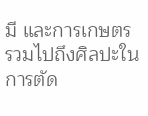มี และการเกษตร รวมไปถึงศิลปะในการตัด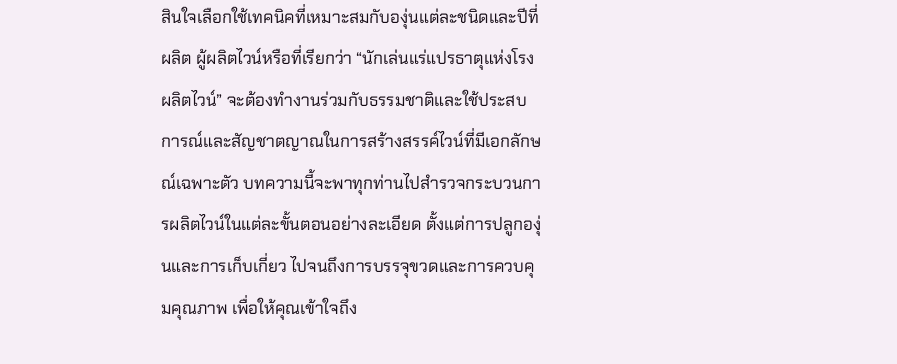สินใจเลือกใช้เทคนิคที่เหมาะสมกับองุ่นแต่ละชนิดและปีที่ผลิต ผู้ผลิตไวน์หรือที่เรียกว่า “นักเล่นแร่แปรธาตุแห่งโรงผลิตไวน์” จะต้องทำงานร่วมกับธรรมชาติและใช้ประสบการณ์และสัญชาตญาณในการสร้างสรรค์ไวน์ที่มีเอกลักษณ์เฉพาะตัว บทความนี้จะพาทุกท่านไปสำรวจกระบวนการผลิตไวน์ในแต่ละขั้นตอนอย่างละเอียด ตั้งแต่การปลูกองุ่นและการเก็บเกี่ยว ไปจนถึงการบรรจุขวดและการควบคุมคุณภาพ เพื่อให้คุณเข้าใจถึง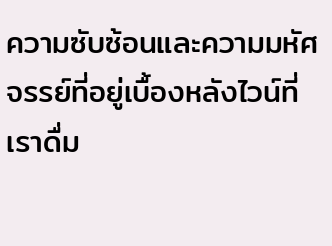ความซับซ้อนและความมหัศจรรย์ที่อยู่เบื้องหลังไวน์ที่เราดื่ม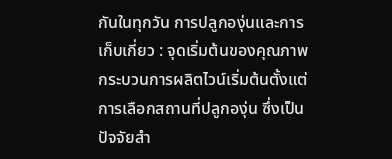กันในทุกวัน การปลูกองุ่นและการเก็บเกี่ยว : จุดเริ่มต้นของคุณภาพ กระบวนการผลิตไวน์เริ่มต้นตั้งแต่การเลือกสถานที่ปลูกองุ่น ซึ่งเป็นปัจจัยสำ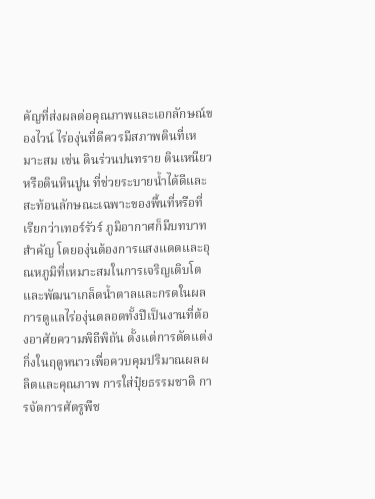คัญที่ส่งผลต่อคุณภาพและเอกลักษณ์ของไวน์ ไร่องุ่นที่ดีควรมีสภาพดินที่เหมาะสม เช่น ดินร่วนปนทราย ดินเหนียว หรือดินหินปูน ที่ช่วยระบายน้ำได้ดีและสะท้อนลักษณะเฉพาะของพื้นที่หรือที่เรียกว่าเทอร์รัวร์ ภูมิอากาศก็มีบทบาทสำคัญ โดยองุ่นต้องการแสงแดดและอุณหภูมิที่เหมาะสมในการเจริญเติบโตและพัฒนาเกล็ดน้ำตาลและกรดในผล การดูแลไร่องุ่นตลอดทั้งปีเป็นงานที่ต้องอาศัยความพิถีพิถัน ตั้งแต่การตัดแต่งกิ่งในฤดูหนาวเพื่อควบคุมปริมาณผลผลิตและคุณภาพ การใส่ปุ๋ยธรรมชาติ การจัดการศัตรูพืช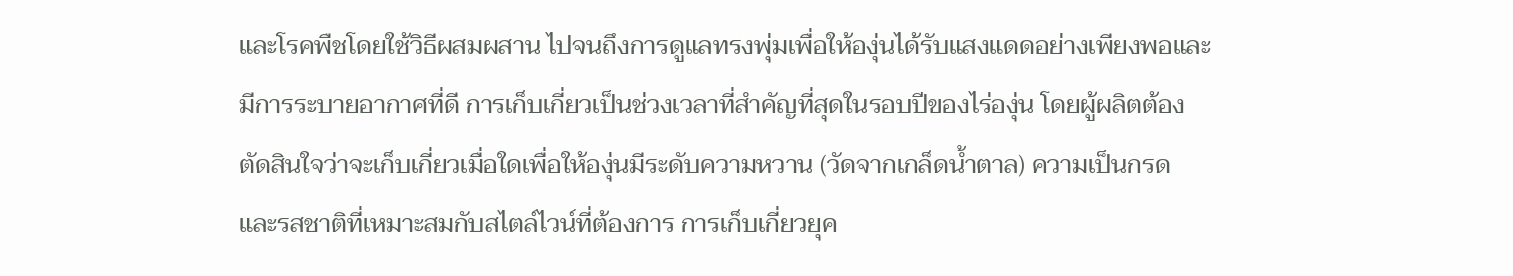และโรคพืชโดยใช้วิธีผสมผสาน ไปจนถึงการดูแลทรงพุ่มเพื่อให้องุ่นได้รับแสงแดดอย่างเพียงพอและมีการระบายอากาศที่ดี การเก็บเกี่ยวเป็นช่วงเวลาที่สำคัญที่สุดในรอบปีของไร่องุ่น โดยผู้ผลิตต้องตัดสินใจว่าจะเก็บเกี่ยวเมื่อใดเพื่อให้องุ่นมีระดับความหวาน (วัดจากเกล็ดน้ำตาล) ความเป็นกรด และรสชาติที่เหมาะสมกับสไตล์ไวน์ที่ต้องการ การเก็บเกี่ยวยุค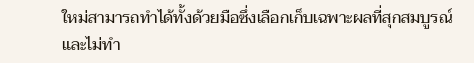ใหม่สามารถทำได้ทั้งด้วยมือซึ่งเลือกเก็บเฉพาะผลที่สุกสมบูรณ์และไม่ทำ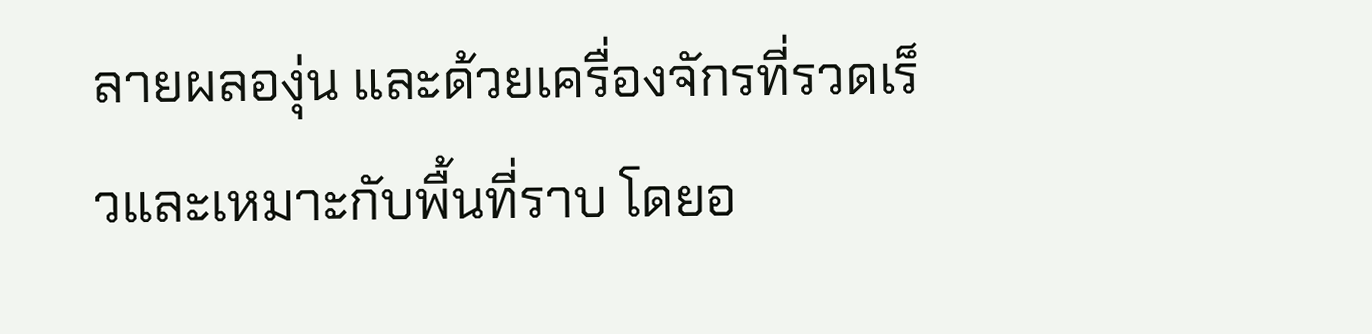ลายผลองุ่น และด้วยเครื่องจักรที่รวดเร็วและเหมาะกับพื้นที่ราบ โดยอ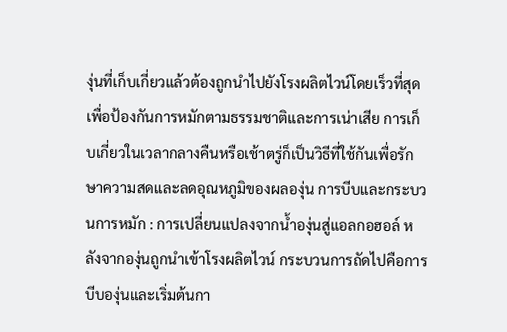งุ่นที่เก็บเกี่ยวแล้วต้องถูกนำไปยังโรงผลิตไวน์โดยเร็วที่สุดเพื่อป้องกันการหมักตามธรรมชาติและการเน่าเสีย การเก็บเกี่ยวในเวลากลางคืนหรือเช้าตรู่ก็เป็นวิธีที่ใช้กันเพื่อรักษาความสดและลดอุณหภูมิของผลองุ่น การบีบและกระบวนการหมัก : การเปลี่ยนแปลงจากน้ำองุ่นสู่แอลกอฮอล์ หลังจากองุ่นถูกนำเข้าโรงผลิตไวน์ กระบวนการถัดไปคือการบีบองุ่นและเริ่มต้นกา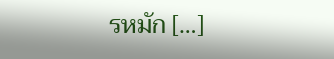รหมัก […]